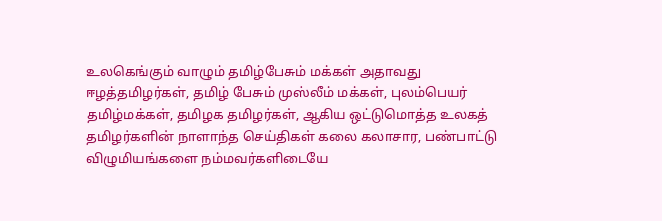உலகெங்கும் வாழும் தமிழ்பேசும் மக்கள் அதாவது ஈழத்தமிழர்கள், தமிழ் பேசும் முஸ்லீம் மக்கள், புலம்பெயர் தமிழ்மக்கள், தமிழக தமிழர்கள், ஆகிய ஒட்டுமொத்த உலகத் தமிழர்களின் நாளாந்த செய்திகள் கலை கலாசார, பண்பாட்டு விழுமியங்களை நம்மவர்களிடையே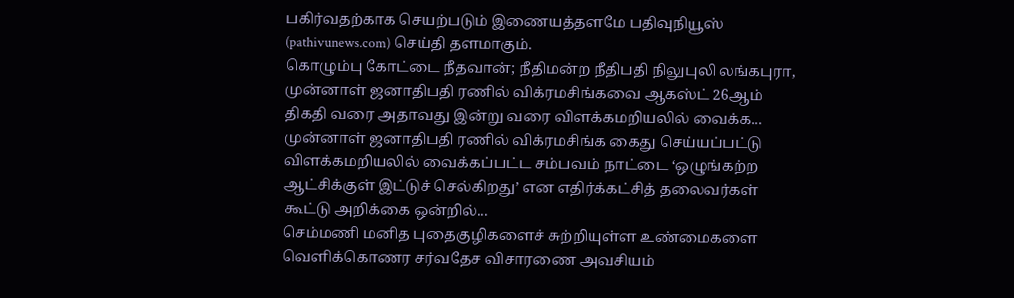பகிர்வதற்காக செயற்படும் இணையத்தளமே பதிவுநியூஸ் (pathivunews.com) செய்தி தளமாகும்.
கொழும்பு கோட்டை நீதவான்; நீதிமன்ற நீதிபதி நிலுபுலி லங்கபுரா, முன்னாள் ஜனாதிபதி ரணில் விக்ரமசிங்கவை ஆகஸ்ட் 26ஆம் திகதி வரை அதாவது இன்று வரை விளக்கமறியலில் வைக்க...
முன்னாள் ஜனாதிபதி ரணில் விக்ரமசிங்க கைது செய்யப்பட்டு விளக்கமறியலில் வைக்கப்பட்ட சம்பவம் நாட்டை ‘ஒழுங்கற்ற ஆட்சிக்குள் இட்டுச் செல்கிறது’ என எதிர்க்கட்சித் தலைவர்கள் கூட்டு அறிக்கை ஒன்றில்...
செம்மணி மனித புதைகுழிகளைச் சுற்றியுள்ள உண்மைகளை வெளிக்கொணர சர்வதேச விசாரணை அவசியம்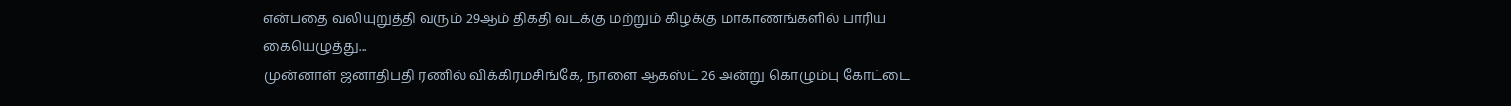என்பதை வலியுறுத்தி வரும் 29ஆம் திகதி வடக்கு மற்றும் கிழக்கு மாகாணங்களில் பாரிய கையெழுத்து...
முன்னாள் ஜனாதிபதி ரணில் விக்கிரமசிங்கே, நாளை ஆகஸ்ட் 26 அன்று கொழும்பு கோட்டை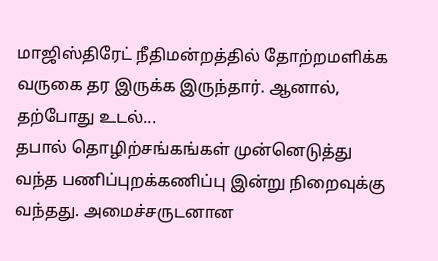மாஜிஸ்திரேட் நீதிமன்றத்தில் தோற்றமளிக்க வருகை தர இருக்க இருந்தார். ஆனால், தற்போது உடல்...
தபால் தொழிற்சங்கங்கள் முன்னெடுத்து வந்த பணிப்புறக்கணிப்பு இன்று நிறைவுக்கு வந்தது. அமைச்சருடனான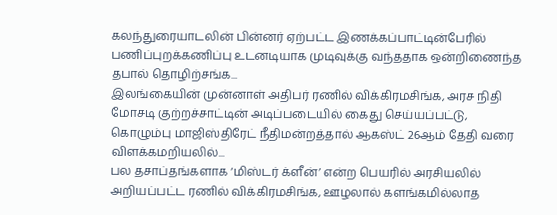கலந்துரையாடலின் பின்னர் ஏற்பட்ட இணக்கப்பாட்டின்பேரில் பணிப்புறக்கணிப்பு உடனடியாக முடிவுக்கு வந்ததாக ஒன்றிணைந்த தபால் தொழிற்சங்க...
இலங்கையின் முன்னாள் அதிபர் ரணில் விக்கிரமசிங்க, அரச நிதி மோசடி குற்றச்சாட்டின் அடிப்படையில் கைது செய்யப்பட்டு, கொழும்பு மாஜிஸ்திரேட் நீதிமன்றத்தால் ஆகஸ்ட் 26ஆம் தேதி வரை விளக்கமறியலில்...
பல தசாப்தங்களாக ‘மிஸ்டர் க்ளீன்’ என்ற பெயரில் அரசியலில் அறியப்பட்ட ரணில் விக்கிரமசிங்க, ஊழலால் களங்கமில்லாத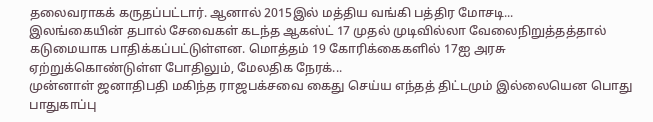தலைவராகக் கருதப்பட்டார். ஆனால் 2015இல் மத்திய வங்கி பத்திர மோசடி...
இலங்கையின் தபால் சேவைகள் கடந்த ஆகஸ்ட் 17 முதல் முடிவில்லா வேலைநிறுத்தத்தால் கடுமையாக பாதிக்கப்பட்டுள்ளன. மொத்தம் 19 கோரிக்கைகளில் 17ஐ அரசு ஏற்றுக்கொண்டுள்ள போதிலும், மேலதிக நேரக்...
முன்னாள் ஜனாதிபதி மகிந்த ராஜபக்சவை கைது செய்ய எந்தத் திட்டமும் இல்லையென பொது பாதுகாப்பு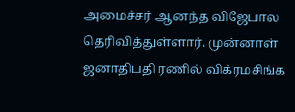அமைச்சர் ஆனந்த விஜேபால தெரிவித்துள்ளார். முன்னாள் ஜனாதிபதி ரணில் விக்ரமசிங்க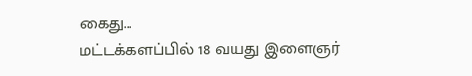கைது...
மட்டக்களப்பில் 18 வயது இளைஞர்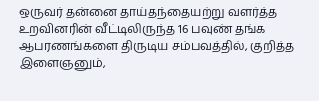ஒருவர் தன்னை தாய்தந்தையற்று வளர்த்த உறவினரின் வீட்டிலிருந்த 16 பவுண் தங்க ஆபரணங்களை திருடிய சம்பவத்தில், குறித்த இளைஞனும்,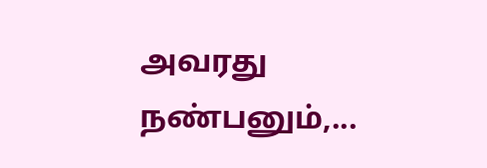அவரது நண்பனும்,...